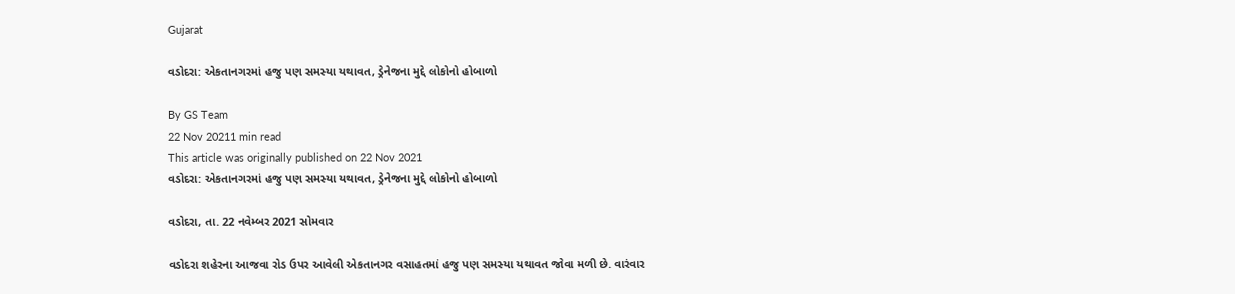Gujarat

વડોદરા: એકતાનગરમાં હજુ પણ સમસ્યા યથાવત, ડ્રેનેજના મુદ્દે લોકોનો હોબાળો

By GS Team
22 Nov 20211 min read
This article was originally published on 22 Nov 2021
વડોદરા: એકતાનગરમાં હજુ પણ સમસ્યા યથાવત, ડ્રેનેજના મુદ્દે લોકોનો હોબાળો

વડોદરા, તા. 22 નવેમ્બર 2021 સોમવાર

વડોદરા શહેરના આજવા રોડ ઉપર આવેલી એકતાનગર વસાહતમાં હજુ પણ સમસ્યા યથાવત જોવા મળી છે. વારંવાર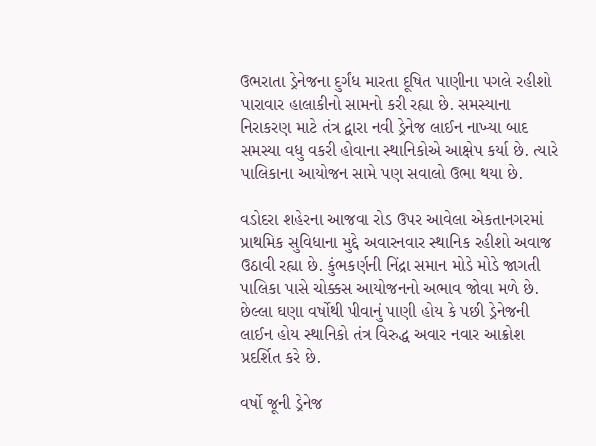ઉભરાતા ડ્રેનેજના દુર્ગંધ મારતા દૂષિત પાણીના પગલે રહીશો પારાવાર હાલાકીનો સામનો કરી રહ્યા છે. સમસ્યાના નિરાકરણ માટે તંત્ર દ્વારા નવી ડ્રેનેજ લાઈન નાખ્યા બાદ સમસ્યા વધુ વકરી હોવાના સ્થાનિકોએ આક્ષેપ કર્યા છે. ત્યારે પાલિકાના આયોજન સામે પણ સવાલો ઉભા થયા છે.

વડોદરા શહેરના આજવા રોડ ઉપર આવેલા એકતાનગરમાં પ્રાથમિક સુવિધાના મુદ્દે અવારનવાર સ્થાનિક રહીશો અવાજ ઉઠાવી રહ્યા છે. કુંભકર્ણની નિંદ્રા સમાન મોડે મોડે જાગતી પાલિકા પાસે ચોક્કસ આયોજનનો અભાવ જોવા મળે છે. છેલ્લા ઘણા વર્ષોથી પીવાનું પાણી હોય કે પછી ડ્રેનેજની લાઈન હોય સ્થાનિકો તંત્ર વિરુદ્ધ અવાર નવાર આક્રોશ પ્રદર્શિત કરે છે.

વર્ષો જૂની ડ્રેનેજ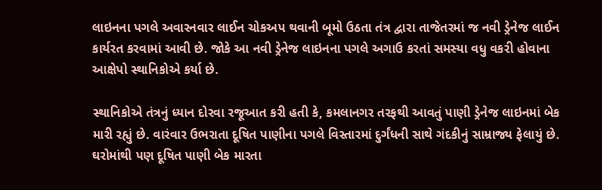લાઇનના પગલે અવારનવાર લાઈન ચોકઅપ થવાની બૂમો ઉઠતા તંત્ર દ્વારા તાજેતરમાં જ નવી ડ્રેનેજ લાઈન કાર્યરત કરવામાં આવી છે. જોકે આ નવી ડ્રેનેજ લાઇનના પગલે અગાઉ કરતાં સમસ્યા વધુ વકરી હોવાના આક્ષેપો સ્થાનિકોએ કર્યા છે.

સ્થાનિકોએ તંત્રનું ધ્યાન દોરવા રજૂઆત કરી હતી કે, કમલાનગર તરફથી આવતું પાણી ડ્રેનેજ લાઇનમાં બેક મારી રહ્યું છે. વારંવાર ઉભરાતા દૂષિત પાણીના પગલે વિસ્તારમાં દુર્ગંધની સાથે ગંદકીનું સામ્રાજ્ય ફેલાયું છે. ઘરોમાંથી પણ દૂષિત પાણી બેક મારતા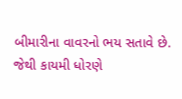બીમારીના વાવરનો ભય સતાવે છે. જેથી કાયમી ધોરણે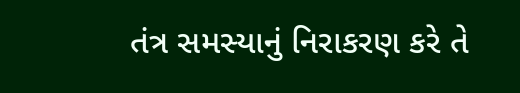તંત્ર સમસ્યાનું નિરાકરણ કરે તે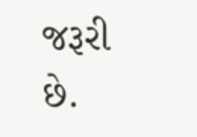જરૂરી છે.